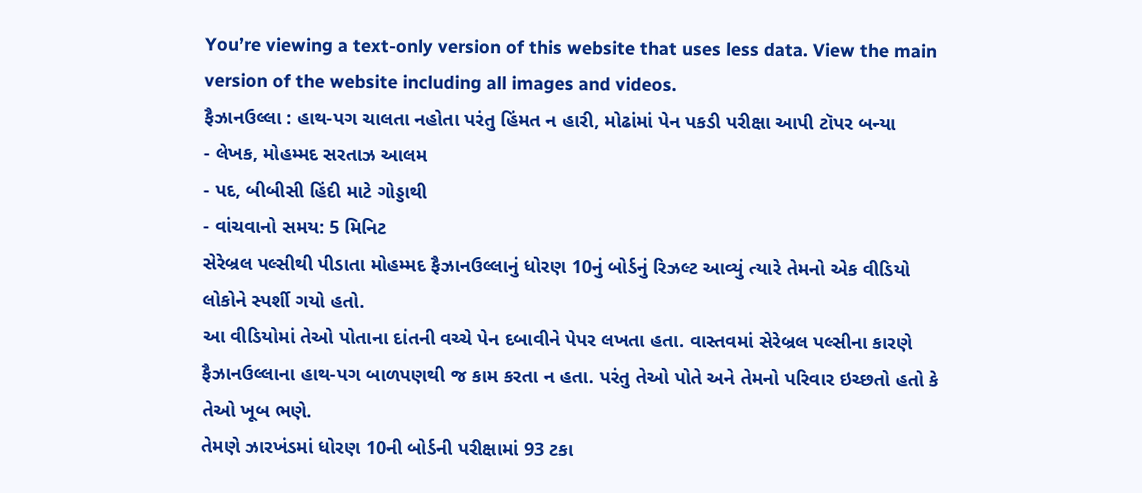You’re viewing a text-only version of this website that uses less data. View the main version of the website including all images and videos.
ફૈઝાનઉલ્લા : હાથ-પગ ચાલતા નહોતા પરંતુ હિંમત ન હારી, મોઢાંમાં પેન પકડી પરીક્ષા આપી ટૉપર બન્યા
- લેખક, મોહમ્મદ સરતાઝ આલમ
- પદ, બીબીસી હિંદી માટે ગોડ્ડાથી
- વાંચવાનો સમય: 5 મિનિટ
સેરેબ્રલ પલ્સીથી પીડાતા મોહમ્મદ ફૈઝાનઉલ્લાનું ધોરણ 10નું બોર્ડનું રિઝલ્ટ આવ્યું ત્યારે તેમનો એક વીડિયો લોકોને સ્પર્શી ગયો હતો.
આ વીડિયોમાં તેઓ પોતાના દાંતની વચ્ચે પેન દબાવીને પેપર લખતા હતા. વાસ્તવમાં સેરેબ્રલ પલ્સીના કારણે ફૈઝાનઉલ્લાના હાથ-પગ બાળપણથી જ કામ કરતા ન હતા. પરંતુ તેઓ પોતે અને તેમનો પરિવાર ઇચ્છતો હતો કે તેઓ ખૂબ ભણે.
તેમણે ઝારખંડમાં ધોરણ 10ની બોર્ડની પરીક્ષામાં 93 ટકા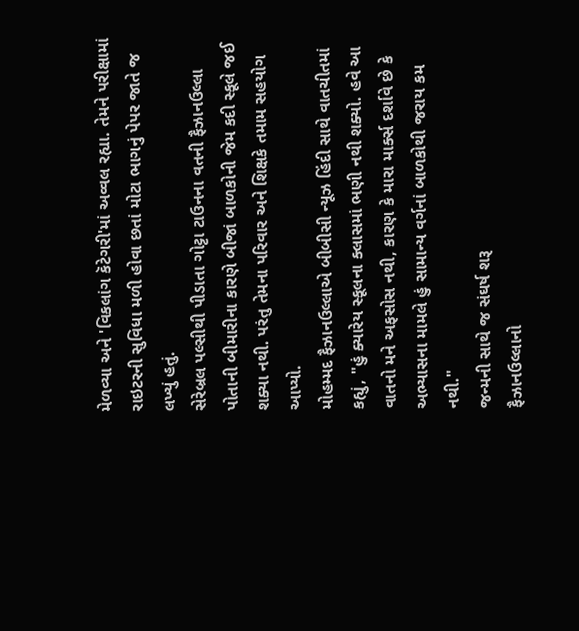મેળવ્યા અને 'વિકલાંગ કૅટેગરી'માં અવ્વલ રહ્યા. તેમને પરીક્ષામાં રાઇટરની સુવિધા મળી હોવા છતાં મોટા ભાગનું પેપર જાતે જ લખ્યું હતું.
સેરેબ્રલ પલ્સીથી પીડાતા ગોટ્ટા ટાઉનના વતની ફૈઝાનઉલ્લા પોતાની બીમારીના કારણે બીજાં બાળકોની જેમ કદી સ્કૂલે જઈ શક્યા નથી. પરંતુ તેમના પરિવાર અને શિક્ષકે તમામ સહયોગ આપ્યો.
મોહમ્મદ ફૈઝાનઉલ્લાએ બીબીસી ન્યૂઝ હિંદી સાથે વાતચીતમાં કહ્યું, "હું ક્યારેય સ્કૂલના ક્લાસમાં ભણી નથી શક્યો. હવે આ વાતનો મને અફસોસ નથી, કારણ કે મારા માર્ક્સ દર્શાવે છે કે અભ્યાસના મામલે હું સામાન્ય વર્ગનાં બાળકોથી જરાય કમ નથી."
જન્મની સાથે જ સંઘર્ષ શરૂ
ફૈઝાનઉલ્લાનો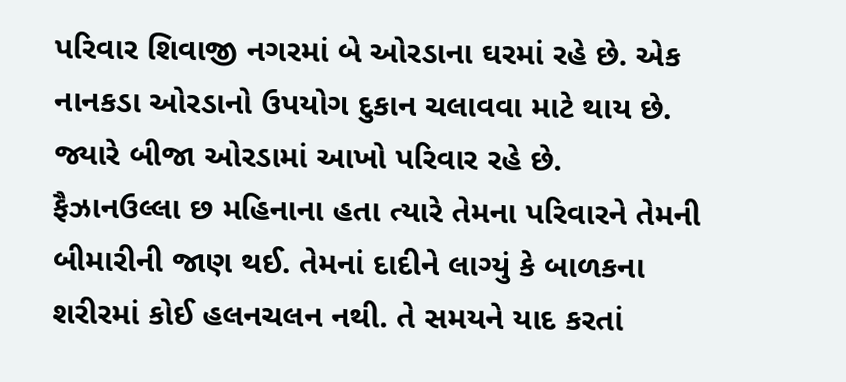પરિવાર શિવાજી નગરમાં બે ઓરડાના ઘરમાં રહે છે. એક નાનકડા ઓરડાનો ઉપયોગ દુકાન ચલાવવા માટે થાય છે. જ્યારે બીજા ઓરડામાં આખો પરિવાર રહે છે.
ફૈઝાનઉલ્લા છ મહિનાના હતા ત્યારે તેમના પરિવારને તેમની બીમારીની જાણ થઈ. તેમનાં દાદીને લાગ્યું કે બાળકના શરીરમાં કોઈ હલનચલન નથી. તે સમયને યાદ કરતાં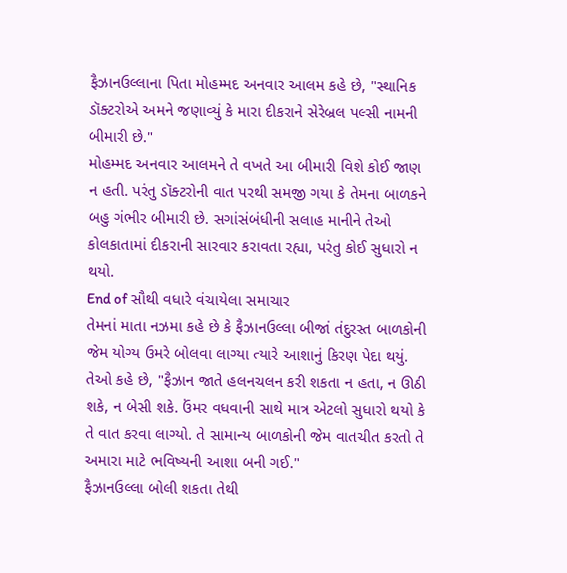ફૈઝાનઉલ્લાના પિતા મોહમ્મદ અનવાર આલમ કહે છે, "સ્થાનિક ડૉક્ટરોએ અમને જણાવ્યું કે મારા દીકરાને સેરેબ્રલ પલ્સી નામની બીમારી છે."
મોહમ્મદ અનવાર આલમને તે વખતે આ બીમારી વિશે કોઈ જાણ ન હતી. પરંતુ ડૉક્ટરોની વાત પરથી સમજી ગયા કે તેમના બાળકને બહુ ગંભીર બીમારી છે. સગાંસંબંધીની સલાહ માનીને તેઓ કોલકાતામાં દીકરાની સારવાર કરાવતા રહ્યા, પરંતુ કોઈ સુધારો ન થયો.
End of સૌથી વધારે વંચાયેલા સમાચાર
તેમનાં માતા નઝમા કહે છે કે ફૈઝાનઉલ્લા બીજાં તંદુરસ્ત બાળકોની જેમ યોગ્ય ઉમરે બોલવા લાગ્યા ત્યારે આશાનું કિરણ પેદા થયું.
તેઓ કહે છે, "ફૈઝાન જાતે હલનચલન કરી શકતા ન હતા, ન ઊઠી શકે, ન બેસી શકે. ઉંમર વધવાની સાથે માત્ર એટલો સુધારો થયો કે તે વાત કરવા લાગ્યો. તે સામાન્ય બાળકોની જેમ વાતચીત કરતો તે અમારા માટે ભવિષ્યની આશા બની ગઈ."
ફૈઝાનઉલ્લા બોલી શકતા તેથી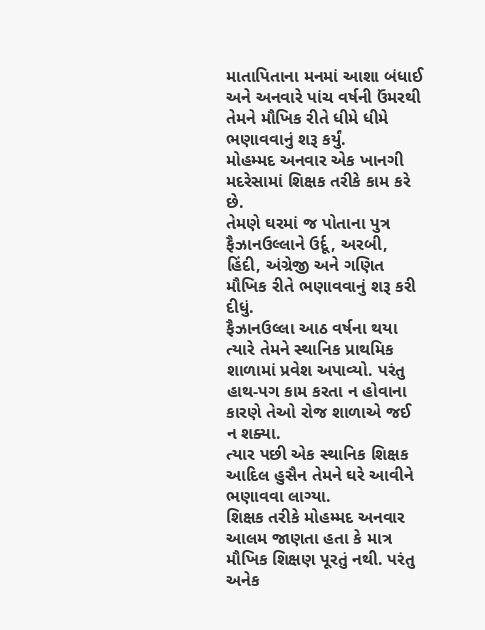માતાપિતાના મનમાં આશા બંધાઈ અને અનવારે પાંચ વર્ષની ઉંમરથી તેમને મૌખિક રીતે ધીમે ધીમે ભણાવવાનું શરૂ કર્યું.
મોહમ્મદ અનવાર એક ખાનગી મદરેસામાં શિક્ષક તરીકે કામ કરે છે.
તેમણે ઘરમાં જ પોતાના પુત્ર ફૈઝાનઉલ્લાને ઉર્દૂ, અરબી, હિંદી, અંગ્રેજી અને ગણિત મૌખિક રીતે ભણાવવાનું શરૂ કરી દીધું.
ફૈઝાનઉલ્લા આઠ વર્ષના થયા ત્યારે તેમને સ્થાનિક પ્રાથમિક શાળામાં પ્રવેશ અપાવ્યો. પરંતુ હાથ-પગ કામ કરતા ન હોવાના કારણે તેઓ રોજ શાળાએ જઈ ન શક્યા.
ત્યાર પછી એક સ્થાનિક શિક્ષક આદિલ હુસૈન તેમને ઘરે આવીને ભણાવવા લાગ્યા.
શિક્ષક તરીકે મોહમ્મદ અનવાર આલમ જાણતા હતા કે માત્ર મૌખિક શિક્ષણ પૂરતું નથી. પરંતુ અનેક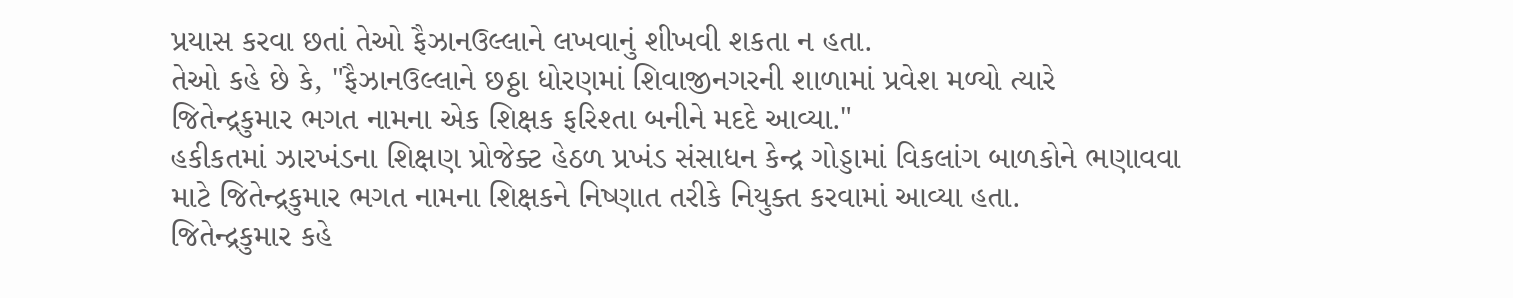પ્રયાસ કરવા છતાં તેઓ ફૈઝાનઉલ્લાને લખવાનું શીખવી શકતા ન હતા.
તેઓ કહે છે કે, "ફૈઝાનઉલ્લાને છઠ્ઠા ધોરણમાં શિવાજીનગરની શાળામાં પ્રવેશ મળ્યો ત્યારે જિતેન્દ્રકુમાર ભગત નામના એક શિક્ષક ફરિશ્તા બનીને મદદે આવ્યા."
હકીકતમાં ઝારખંડના શિક્ષણ પ્રોજેક્ટ હેઠળ પ્રખંડ સંસાધન કેન્દ્ર ગોડ્ડામાં વિકલાંગ બાળકોને ભણાવવા માટે જિતેન્દ્રકુમાર ભગત નામના શિક્ષકને નિષ્ણાત તરીકે નિયુક્ત કરવામાં આવ્યા હતા.
જિતેન્દ્રકુમાર કહે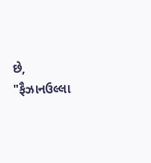છે, "ફૈઝાનઉલ્લા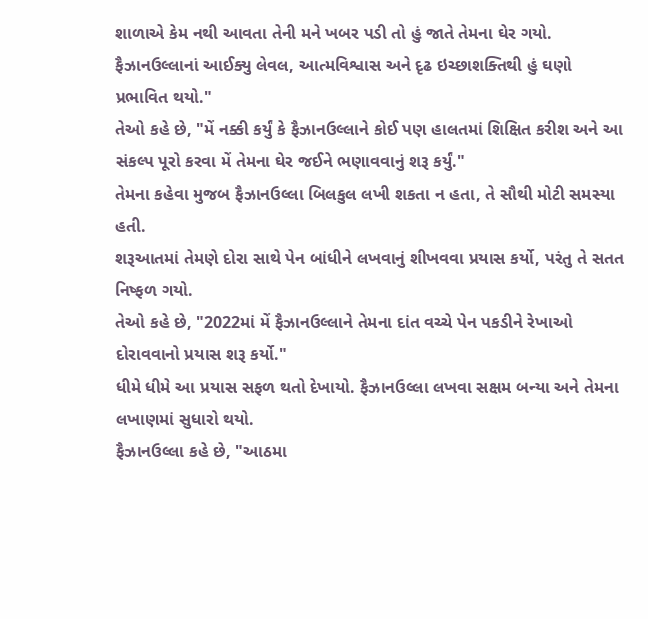શાળાએ કેમ નથી આવતા તેની મને ખબર પડી તો હું જાતે તેમના ઘેર ગયો. ફૈઝાનઉલ્લાનાં આઈક્યુ લેવલ, આત્મવિશ્વાસ અને દૃઢ ઇચ્છાશક્તિથી હું ઘણો પ્રભાવિત થયો."
તેઓ કહે છે, "મેં નક્કી કર્યું કે ફૈઝાનઉલ્લાને કોઈ પણ હાલતમાં શિક્ષિત કરીશ અને આ સંકલ્પ પૂરો કરવા મેં તેમના ઘેર જઈને ભણાવવાનું શરૂ કર્યું."
તેમના કહેવા મુજબ ફૈઝાનઉલ્લા બિલકુલ લખી શકતા ન હતા, તે સૌથી મોટી સમસ્યા હતી.
શરૂઆતમાં તેમણે દોરા સાથે પેન બાંધીને લખવાનું શીખવવા પ્રયાસ કર્યો, પરંતુ તે સતત નિષ્ફળ ગયો.
તેઓ કહે છે, "2022માં મેં ફૈઝાનઉલ્લાને તેમના દાંત વચ્ચે પેન પકડીને રેખાઓ દોરાવવાનો પ્રયાસ શરૂ કર્યો."
ધીમે ધીમે આ પ્રયાસ સફળ થતો દેખાયો. ફૈઝાનઉલ્લા લખવા સક્ષમ બન્યા અને તેમના લખાણમાં સુધારો થયો.
ફૈઝાનઉલ્લા કહે છે, "આઠમા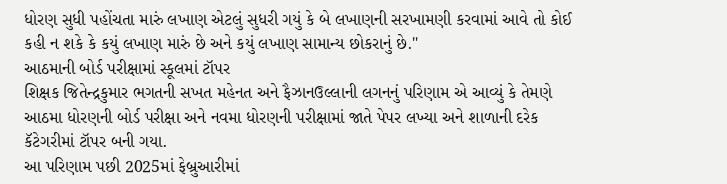ધોરણ સુધી પહોંચતા મારું લખાણ એટલું સુધરી ગયું કે બે લખાણની સરખામણી કરવામાં આવે તો કોઈ કહી ન શકે કે કયું લખાણ મારું છે અને કયું લખાણ સામાન્ય છોકરાનું છે."
આઠમાની બોર્ડ પરીક્ષામાં સ્કૂલમાં ટૉપર
શિક્ષક જિતેન્દ્રકુમાર ભગતની સખત મહેનત અને ફૈઝાનઉલ્લાની લગનનું પરિણામ એ આવ્યું કે તેમણે આઠમા ધોરણની બોર્ડ પરીક્ષા અને નવમા ધોરણની પરીક્ષામાં જાતે પેપર લખ્યા અને શાળાની દરેક કૅટેગરીમાં ટૉપર બની ગયા.
આ પરિણામ પછી 2025માં ફેબ્રુઆરીમાં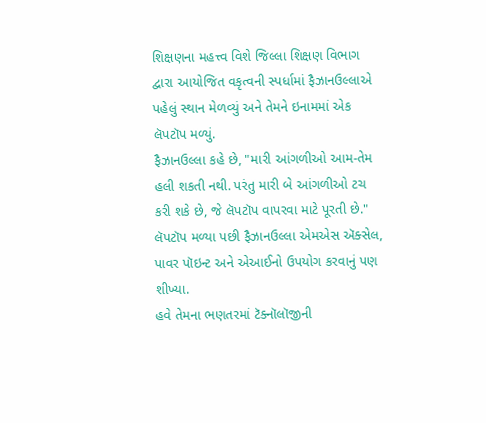શિક્ષણના મહત્ત્વ વિશે જિલ્લા શિક્ષણ વિભાગ દ્વારા આયોજિત વકૃત્વની સ્પર્ધામાં ફૈઝાનઉલ્લાએ પહેલું સ્થાન મેળવ્યું અને તેમને ઇનામમાં એક લૅપટૉપ મળ્યું.
ફૈઝાનઉલ્લા કહે છે, "મારી આંગળીઓ આમ-તેમ હલી શકતી નથી. પરંતુ મારી બે આંગળીઓ ટચ કરી શકે છે, જે લૅપટૉપ વાપરવા માટે પૂરતી છે."
લૅપટૉપ મળ્યા પછી ફૈઝાનઉલ્લા એમએસ ઍક્સેલ, પાવર પૉઇન્ટ અને એઆઈનો ઉપયોગ કરવાનું પણ શીખ્યા.
હવે તેમના ભણતરમાં ટૅક્નૉલૉજીની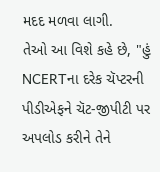મદદ મળવા લાગી.
તેઓ આ વિશે કહે છે, "હું NCERTના દરેક ચૅપ્ટરની પીડીએફને ચૅટ-જીપીટી પર અપલોડ કરીને તેને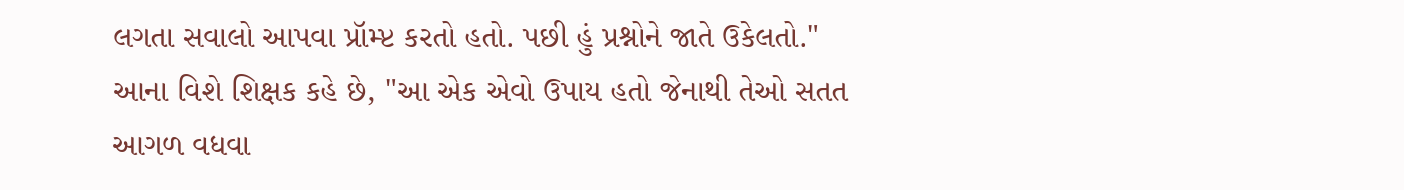લગતા સવાલો આપવા પ્રૉમ્પ્ટ કરતો હતો. પછી હું પ્રશ્નોને જાતે ઉકેલતો."
આના વિશે શિક્ષક કહે છે, "આ એક એવો ઉપાય હતો જેનાથી તેઓ સતત આગળ વધવા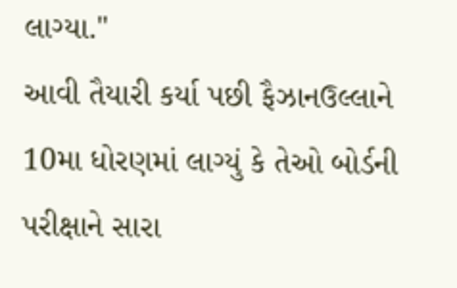લાગ્યા."
આવી તૈયારી કર્યા પછી ફૈઝાનઉલ્લાને 10મા ધોરણમાં લાગ્યું કે તેઓ બોર્ડની પરીક્ષાને સારા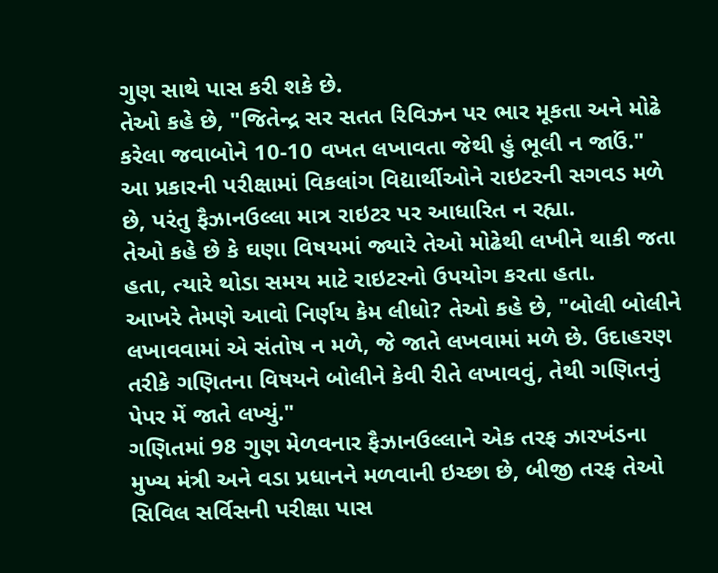ગુણ સાથે પાસ કરી શકે છે.
તેઓ કહે છે, "જિતેન્દ્ર સર સતત રિવિઝન પર ભાર મૂકતા અને મોઢે કરેલા જવાબોને 10-10 વખત લખાવતા જેથી હું ભૂલી ન જાઉં."
આ પ્રકારની પરીક્ષામાં વિકલાંગ વિદ્યાર્થીઓને રાઇટરની સગવડ મળે છે, પરંતુ ફૈઝાનઉલ્લા માત્ર રાઇટર પર આધારિત ન રહ્યા.
તેઓ કહે છે કે ઘણા વિષયમાં જ્યારે તેઓ મોઢેથી લખીને થાકી જતા હતા, ત્યારે થોડા સમય માટે રાઇટરનો ઉપયોગ કરતા હતા.
આખરે તેમણે આવો નિર્ણય કેમ લીધો? તેઓ કહે છે, "બોલી બોલીને લખાવવામાં એ સંતોષ ન મળે, જે જાતે લખવામાં મળે છે. ઉદાહરણ તરીકે ગણિતના વિષયને બોલીને કેવી રીતે લખાવવું, તેથી ગણિતનું પેપર મેં જાતે લખ્યું."
ગણિતમાં 98 ગુણ મેળવનાર ફૈઝાનઉલ્લાને એક તરફ ઝારખંડના મુખ્ય મંત્રી અને વડા પ્રધાનને મળવાની ઇચ્છા છે, બીજી તરફ તેઓ સિવિલ સર્વિસની પરીક્ષા પાસ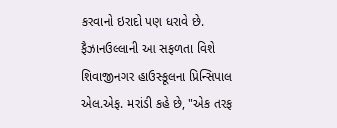કરવાનો ઇરાદો પણ ધરાવે છે.
ફૈઝાનઉલ્લાની આ સફળતા વિશે શિવાજીનગર હાઉસ્કૂલના પ્રિન્સિપાલ એલ.એફ. મરાંડી કહે છે, "એક તરફ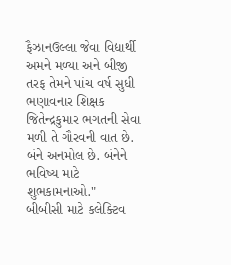ફૈઝાનઉલ્લા જેવા વિદ્યાર્થી અમને મળ્યા અને બીજી તરફ તેમને પાંચ વર્ષ સુધી ભણાવનાર શિક્ષક જિતેન્દ્રકુમાર ભગતની સેવા મળી તે ગૌરવની વાત છે. બંને અનમોલ છે. બંનેને ભવિષ્ય માટે શુભકામનાઓ."
બીબીસી માટે કલેક્ટિવ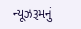ન્યૂઝરૂમનું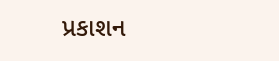પ્રકાશન